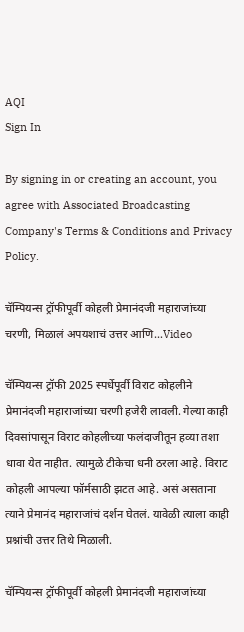AQI
Sign In

By signing in or creating an account, you agree with Associated Broadcasting Company's Terms & Conditions and Privacy Policy.

चॅम्पियन्स ट्रॉफीपूर्वी कोहली प्रेमानंदजी महाराजांच्या चरणी, मिळालं अपयशाचं उत्तर आणि…Video

चॅम्पियन्स ट्रॉफी 2025 स्पर्धेपूर्वी विराट कोहलीने प्रेमानंदजी महाराजांच्या चरणी हजेरी लावली. गेल्या काही दिवसांपासून विराट कोहलीच्या फलंदाजीतून हव्या तशा धावा येत नाहीत. त्यामुळे टीकेचा धनी ठरला आहे. विराट कोहली आपल्या फॉर्मसाठी झटत आहे. असं असताना त्याने प्रेमानंद महाराजांचं दर्शन घेतलं. यावेळी त्याला काही प्रश्नांची उत्तर तिथे मिळाली.

चॅम्पियन्स ट्रॉफीपूर्वी कोहली प्रेमानंदजी महाराजांच्या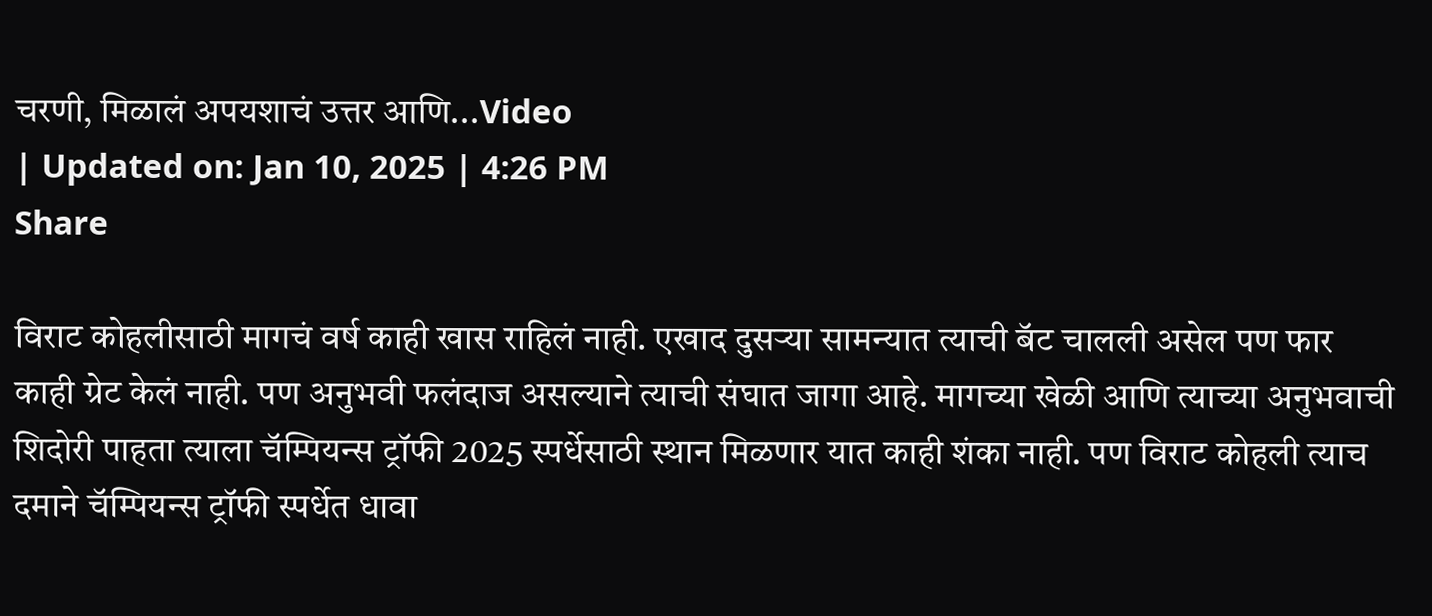चरणी, मिळालं अपयशाचं उत्तर आणि...Video
| Updated on: Jan 10, 2025 | 4:26 PM
Share

विराट कोहलीसाठी मागचं वर्ष काही खास राहिलं नाही. एखाद दुसऱ्या सामन्यात त्याची बॅट चालली असेल पण फार काही ग्रेट केलं नाही. पण अनुभवी फलंदाज असल्याने त्याची संघात जागा आहे. मागच्या खेळी आणि त्याच्या अनुभवाची शिदोरी पाहता त्याला चॅम्पियन्स ट्रॉफी 2025 स्पर्धेसाठी स्थान मिळणार यात काही शंका नाही. पण विराट कोहली त्याच दमाने चॅम्पियन्स ट्रॉफी स्पर्धेत धावा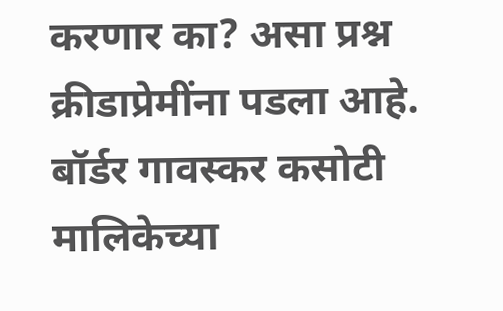करणार का? असा प्रश्न क्रीडाप्रेमींना पडला आहे. बॉर्डर गावस्कर कसोटी मालिकेच्या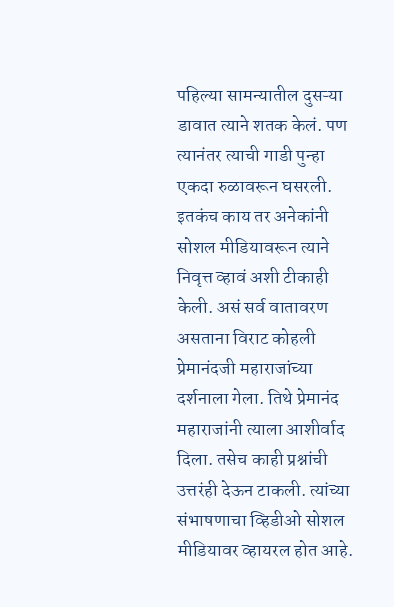पहिल्या सामन्यातील दुसऱ्या डावात त्याने शतक केलं. पण त्यानंतर त्याची गाडी पुन्हा एकदा रुळावरून घसरली. इतकंच काय तर अनेकांनी सोशल मीडियावरून त्याने निवृत्त व्हावं अशी टीकाही केली. असं सर्व वातावरण असताना विराट कोहली प्रेमानंदजी महाराजांच्या दर्शनाला गेला. तिथे प्रेमानंद महाराजांनी त्याला आशीर्वाद दिला. तसेच काही प्रश्नांची उत्तरंही देऊन टाकली. त्यांच्या संभाषणाचा व्हिडीओ सोशल मीडियावर व्हायरल होत आहे.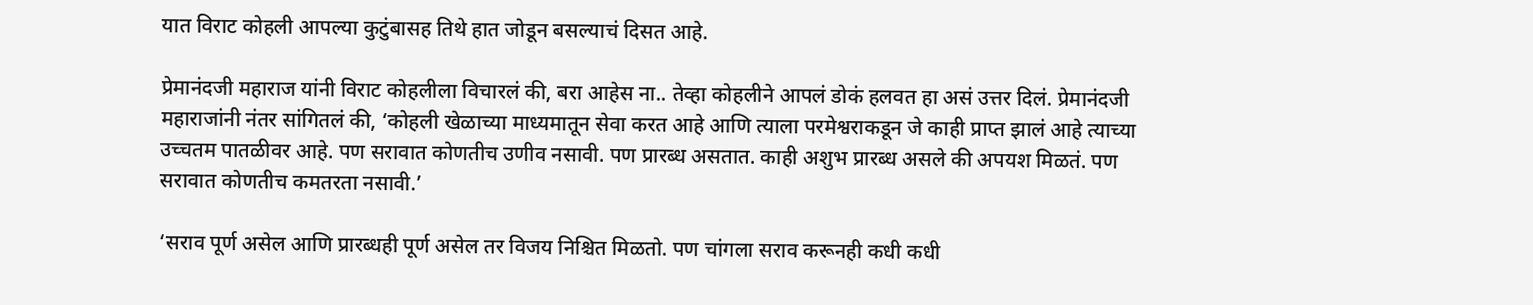यात विराट कोहली आपल्या कुटुंबासह तिथे हात जोडून बसल्याचं दिसत आहे.

प्रेमानंदजी महाराज यांनी विराट कोहलीला विचारलं की, बरा आहेस ना.. तेव्हा कोहलीने आपलं डोकं हलवत हा असं उत्तर दिलं. प्रेमानंदजी महाराजांनी नंतर सांगितलं की, ‘कोहली खेळाच्या माध्यमातून सेवा करत आहे आणि त्याला परमेश्वराकडून जे काही प्राप्त झालं आहे त्याच्या उच्चतम पातळीवर आहे. पण सरावात कोणतीच उणीव नसावी. पण प्रारब्ध असतात. काही अशुभ प्रारब्ध असले की अपयश मिळतं. पण सरावात कोणतीच कमतरता नसावी.’

‘सराव पूर्ण असेल आणि प्रारब्धही पूर्ण असेल तर विजय निश्चित मिळतो. पण चांगला सराव करूनही कधी कधी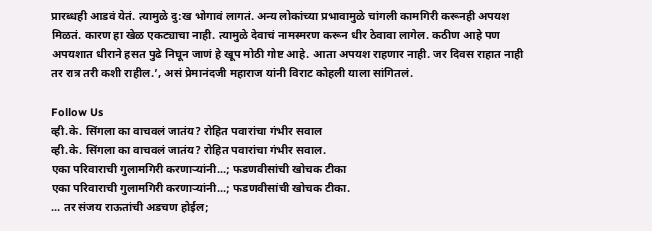प्रारब्धही आडवं येतं. त्यामुळे दु:ख भोगावं लागतं. अन्य लोकांच्या प्रभावामुळे चांगली कामगिरी करूनही अपयश मिळतं. कारण हा खेळ एकट्याचा नाही. त्यामुळे देवाचं नामस्मरण करून धीर ठेवावा लागेल. कठीण आहे पण अपयशात धीराने हसत पुढे निघून जाणं हे खूप मोठी गोष्ट आहे. आता अपयश राहणार नाही. जर दिवस राहात नाही तर रात्र तरी कशी राहील.’, असं प्रेमानंदजी महाराज यांनी विराट कोहली याला सांगितलं.

Follow Us
व्ही.के. सिंगला का वाचवलं जातंय? रोहित पवारांचा गंभीर सवाल
व्ही.के. सिंगला का वाचवलं जातंय? रोहित पवारांचा गंभीर सवाल.
एका परिवाराची गुलामगिरी करणाऱ्यांनी...; फडणवीसांची खोचक टीका
एका परिवाराची गुलामगिरी करणाऱ्यांनी...; फडणवीसांची खोचक टीका.
... तर संजय राऊतांची अडचण होईल;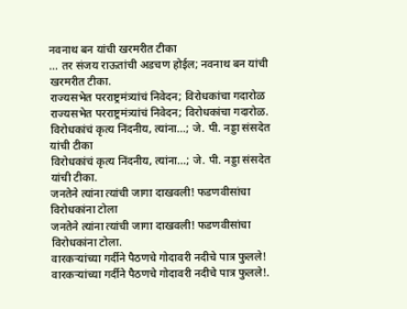नवनाथ बन यांची खरमरीत टीका
... तर संजय राऊतांची अडचण होईल; नवनाथ बन यांची खरमरीत टीका.
राज्यसभेत परराष्ट्रमंत्र्यांचं निवेदन; विरोधकांचा गदारोळ
राज्यसभेत परराष्ट्रमंत्र्यांचं निवेदन; विरोधकांचा गदारोळ.
विरोधकांचं कृत्य निंदनीय, त्यांना...; जे. पी. नड्डा संसदेत यांची टीका
विरोधकांचं कृत्य निंदनीय, त्यांना...; जे. पी. नड्डा संसदेत यांची टीका.
जनतेने त्यांना त्यांची जागा दाखवली! फडणवीसांचा विरोधकांना टोला
जनतेने त्यांना त्यांची जागा दाखवली! फडणवीसांचा विरोधकांना टोला.
वारकऱ्यांच्या गर्दीने पैठणचे गोदावरी नदीचे पात्र फुलले!
वारकऱ्यांच्या गर्दीने पैठणचे गोदावरी नदीचे पात्र फुलले!.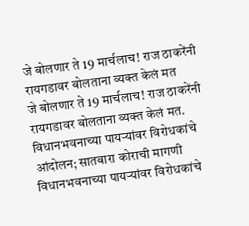जे बोलणार ते 19 मार्चलाच! राज ठाकरेंनी रायगडावर बोलताना व्यक्त केलं मत
जे बोलणार ते 19 मार्चलाच! राज ठाकरेंनी रायगडावर बोलताना व्यक्त केलं मत.
विधानभवनाच्या पायऱ्यांवर विरोधकांचे आंदोलन; सातबारा कोराची मागणी
विधानभवनाच्या पायऱ्यांवर विरोधकांचे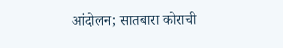आंदोलन; सातबारा कोराची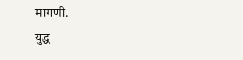मागणी.
युद्ध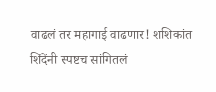वाढलं तर महागाई वाढणार! शशिकांत शिंदेंनी स्पष्टच सांगितलं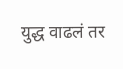युद्ध वाढलं तर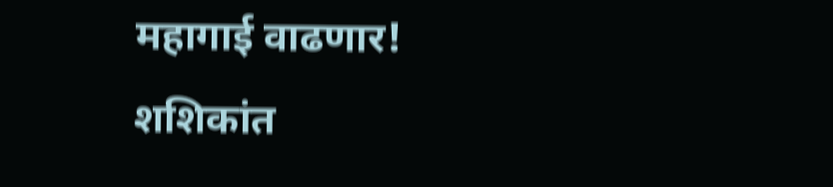महागाई वाढणार! शशिकांत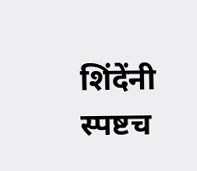शिंदेंनी स्पष्टच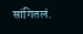सांगितलं.